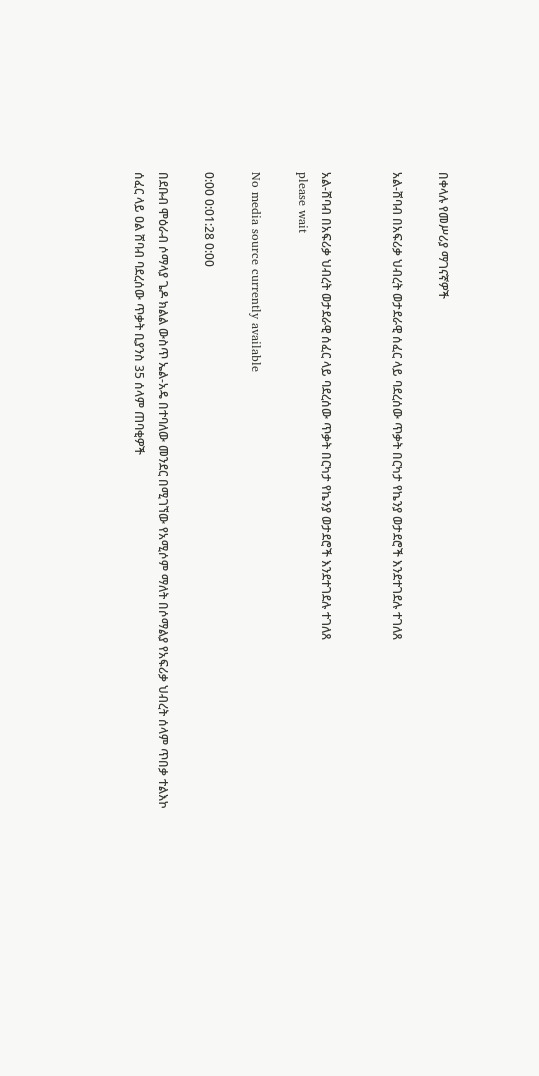በቀላሉ የመሥሪያ ማገናኛዎች

አል-ሸባብ በአፍሪቃ ህብረት ወታደራዊ ሰፈር ላይ ባደረሰው ጥቃት በርካታ የኬንያ ወታደሮች እንደተገደሉ ተገለጸ


አል-ሸባብ በአፍሪቃ ህብረት ወታደራዊ ሰፈር ላይ ባደረሰው ጥቃት በርካታ የኬንያ ወታደሮች እንደተገደሉ ተገለጸ
please wait

No media source currently available

0:00 0:01:28 0:00

በደቡብ ሞዕራብ ሶማላያ ጌዶ ክልል ውስጥ ኤል-አዴ በተባለው መንደር በሚገኘው የአሚሶም ማለት በሶማልያ የአፍሪቃ ህብረት ሰላም ጥበቃ ተልእኮ ሰፈር ላይ ዐል ሸባብ ባደረሰው ጥቃት ቢያንስ 35 ሰላም ጠባቂዎች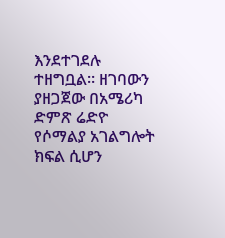እንደተገደሉ ተዘግቧል። ዘገባውን ያዘጋጀው በአሜሪካ ድምጽ ሬድዮ የሶማልያ አገልግሎት ክፍል ሲሆን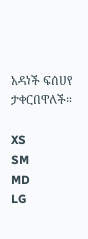አዳነች ፍሰሀየ ታቀርበዋለች።

XS
SM
MD
LG